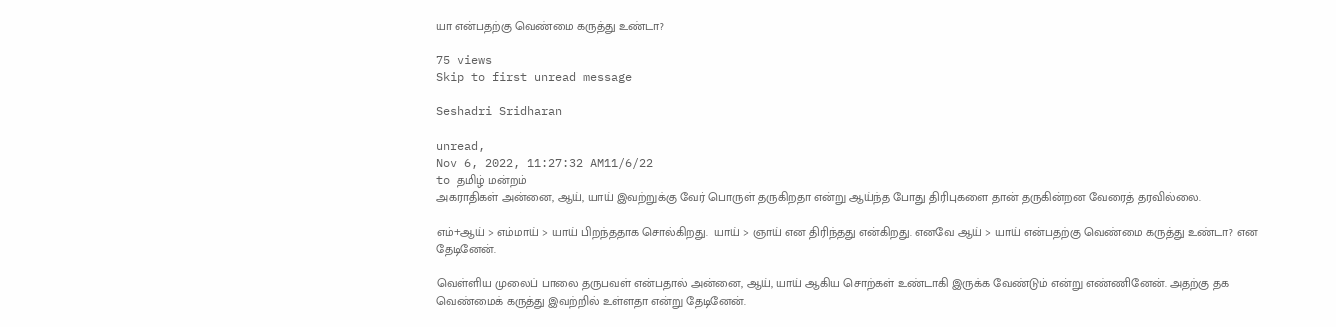யா என்பதற்கு வெண்மை கருத்து உண்டா?

75 views
Skip to first unread message

Seshadri Sridharan

unread,
Nov 6, 2022, 11:27:32 AM11/6/22
to தமிழ் மன்றம்
அகராதிகள் அன்னை, ஆய், யாய் இவற்றுக்கு வேர் பொருள் தருகிறதா என்று ஆய்ந்த போது திரிபுகளை தான் தருகின்றன வேரைத் தரவில்லை.

எம்+ஆய் > எம்மாய் > யாய் பிறந்ததாக சொல்கிறது.  யாய் > ஞாய் என திரிந்தது என்கிறது. எனவே ஆய் > யாய் என்பதற்கு வெண்மை கருத்து உண்டா? என தேடினேன்.

வெள்ளிய முலைப் பாலை தருபவள் என்பதால் அன்னை, ஆய், யாய் ஆகிய சொற்கள் உண்டாகி இருக்க வேண்டும் என்று எண்ணினேன். அதற்கு தக வெண்மைக் கருத்து இவற்றில் உள்ளதா என்று தேடினேன்.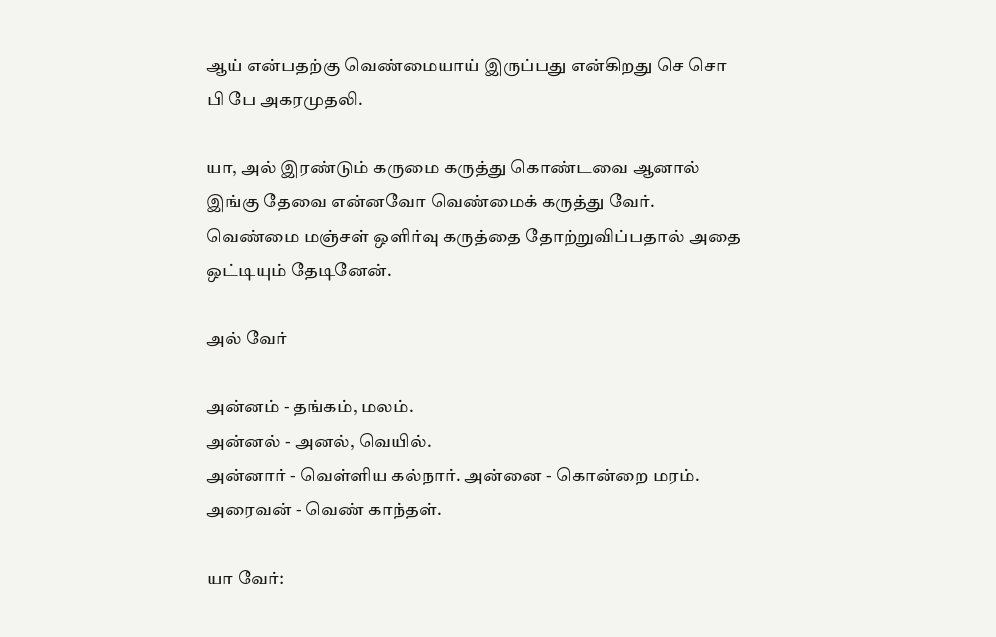ஆய் என்பதற்கு வெண்மையாய் இருப்பது என்கிறது செ சொ பி பே அகரமுதலி.

யா, அல் இரண்டும் கருமை கருத்து கொண்டவை ஆனால் இங்கு தேவை என்னவோ வெண்மைக் கருத்து வேர். வெண்மை மஞ்சள் ஒளிர்வு கருத்தை தோற்றுவிப்பதால் அதை ஒட்டியும் தேடினேன்.

அல் வேர்

அன்னம் - தங்கம், மலம்.
அன்னல் - அனல், வெயில்.
அன்னார் - வெள்ளிய கல்நார். அன்னை - கொன்றை மரம்.
அரைவன் - வெண் காந்தள்.

யா வேர்: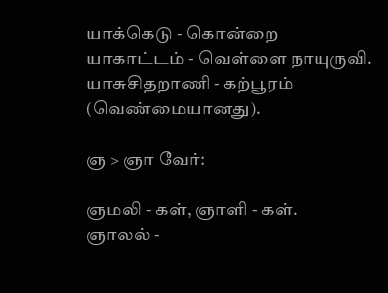யாக்கெடு - கொன்றை
யாகாட்டம் - வெள்ளை நாயுருவி.
யாசுசிதறாணி - கற்பூரம் (வெண்மையானது).

ஞ > ஞா வேர்:

ஞமலி - கள், ஞாளி - கள்.
ஞாலல் -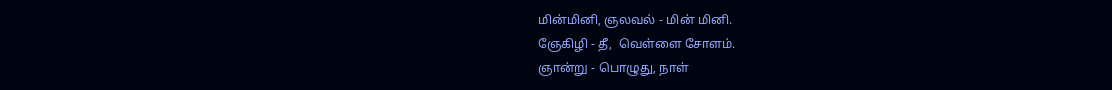மின்மினி, ஞலவல் - மின் மினி.
ஞேகிழி - தீ,  வெள்ளை சோளம்.
ஞான்று - பொழுது, நாள்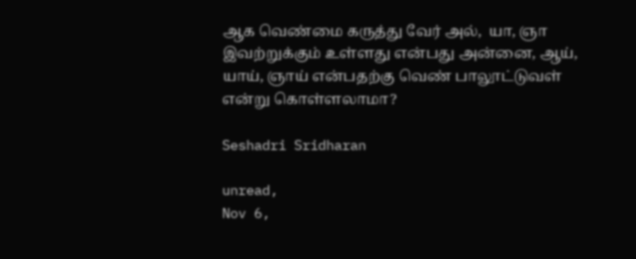ஆக வெண்மை கருத்து வேர் அல்,  யா, ஞா இவற்றுக்கும் உள்ளது என்பது அன்னை, ஆய், யாய், ஞாய் என்பதற்கு வெண் பாலூட்டுவள் என்று கொள்ளலாமா?

Seshadri Sridharan

unread,
Nov 6,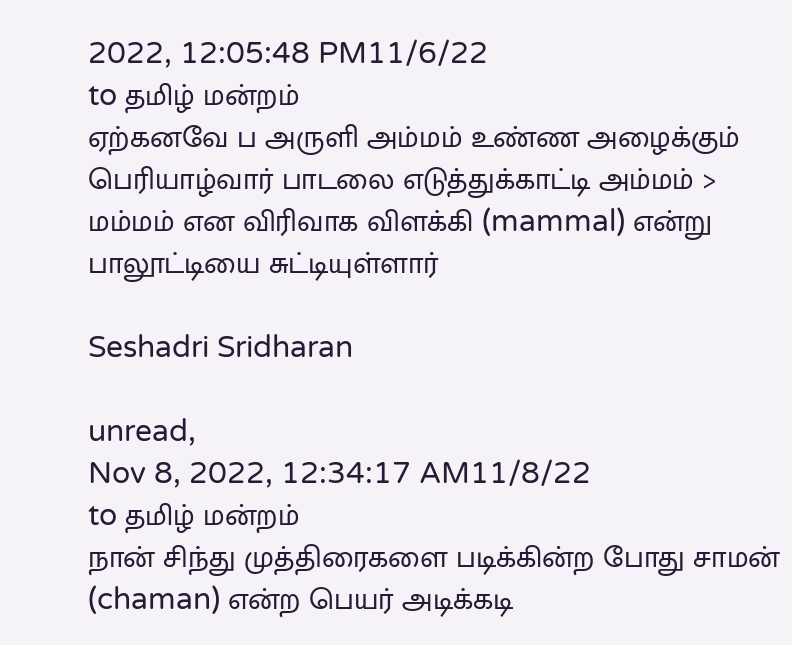2022, 12:05:48 PM11/6/22
to தமிழ் மன்றம்
ஏற்கனவே ப அருளி அம்மம் உண்ண அழைக்கும் பெரியாழ்வார் பாடலை எடுத்துக்காட்டி அம்மம் > மம்மம் என விரிவாக விளக்கி (mammal) என்று பாலூட்டியை சுட்டியுள்ளார்

Seshadri Sridharan

unread,
Nov 8, 2022, 12:34:17 AM11/8/22
to தமிழ் மன்றம்
நான் சிந்து முத்திரைகளை படிக்கின்ற போது சாமன் (chaman) என்ற பெயர் அடிக்கடி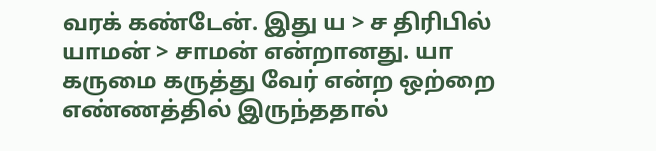வரக் கண்டேன். இது ய > ச திரிபில் யாமன் > சாமன் என்றானது. யா கருமை கருத்து வேர் என்ற ஒற்றை எண்ணத்தில் இருந்ததால்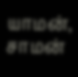யாமன், சாமன்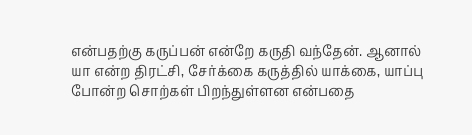என்பதற்கு கருப்பன் என்றே கருதி வந்தேன். ஆனால் யா என்ற திரட்சி, சேர்க்கை கருத்தில் யாக்கை, யாப்பு போன்ற சொற்கள் பிறந்துள்ளன என்பதை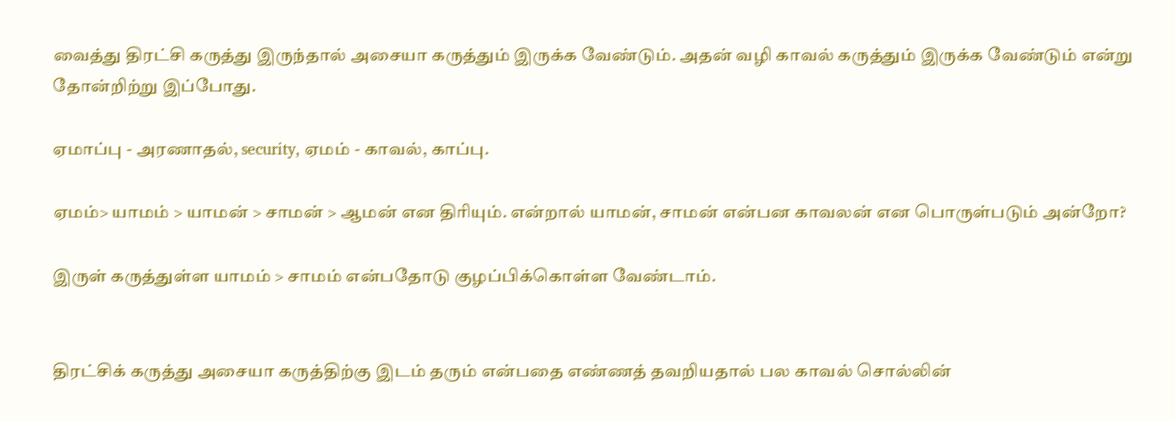வைத்து திரட்சி கருத்து இருந்தால் அசையா கருத்தும் இருக்க வேண்டும். அதன் வழி காவல் கருத்தும் இருக்க வேண்டும் என்று தோன்றிற்று இப்போது.

ஏமாப்பு - அரணாதல், security, ஏமம் - காவல், காப்பு.

ஏமம்> யாமம் > யாமன் > சாமன் > ஆமன் என திரியும். என்றால் யாமன், சாமன் என்பன காவலன் என பொருள்படும் அன்றோ?

இருள் கருத்துள்ள யாமம் > சாமம் என்பதோடு குழப்பிக்கொள்ள வேண்டாம்.


திரட்சிக் கருத்து அசையா கருத்திற்கு இடம் தரும் என்பதை எண்ணத் தவறியதால் பல காவல் சொல்லின்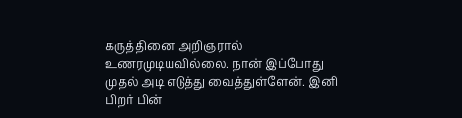கருத்தினை அறிஞரால் உணரமுடியவில்லை. நான் இப்போது முதல் அடி எடுத்து வைத்துள்ளேன். இனி பிறர் பின்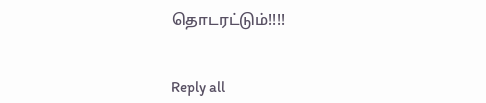தொடரட்டும்!!!!


Reply all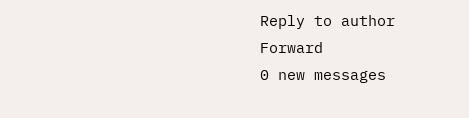Reply to author
Forward
0 new messages